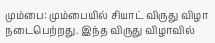மும்பை: மும்பையில் சியாட் விருது விழா நடைபெற்றது. இந்த விருது விழாவில்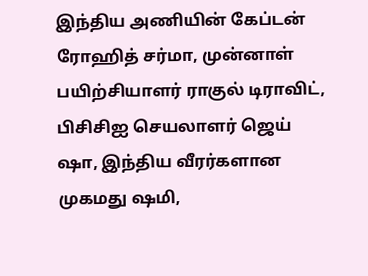இந்திய அணியின் கேப்டன் ரோஹித் சர்மா, முன்னாள் பயிற்சியாளர் ராகுல் டிராவிட், பிசிசிஐ செயலாளர் ஜெய் ஷா, இந்திய வீரர்களான முகமது ஷமி,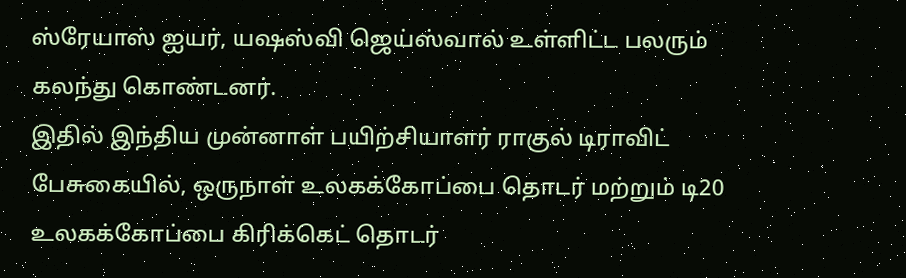ஸ்ரேயாஸ் ஐயர், யஷஸ்வி ஜெய்ஸ்வால் உள்ளிட்ட பலரும் கலந்து கொண்டனர்.
இதில் இந்திய முன்னாள் பயிற்சியாளர் ராகுல் டிராவிட் பேசுகையில், ஒருநாள் உலகக்கோப்பை தொடர் மற்றும் டி20 உலகக்கோப்பை கிரிக்கெட் தொடர்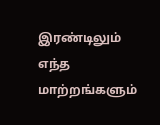இரண்டிலும் எந்த மாற்றங்களும்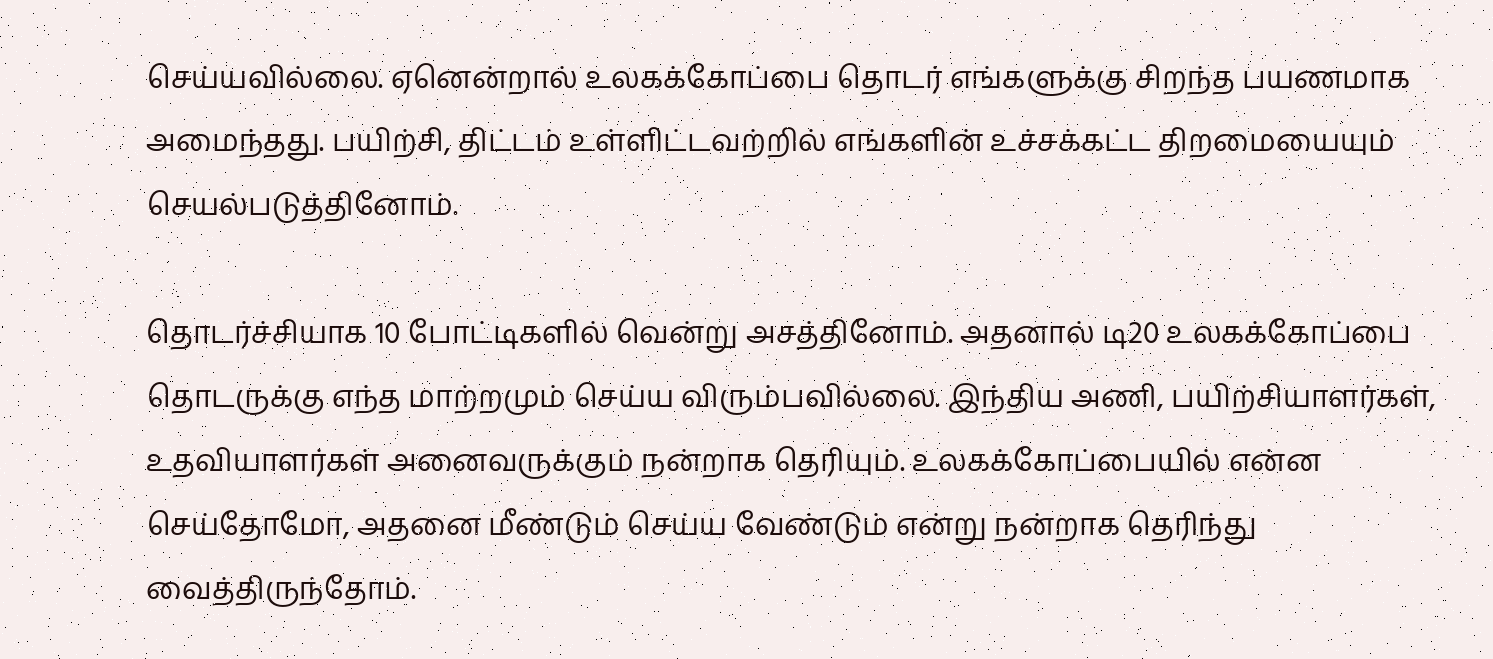செய்யவில்லை. ஏனென்றால் உலகக்கோப்பை தொடர் எங்களுக்கு சிறந்த பயணமாக அமைந்தது. பயிற்சி, திட்டம் உள்ளிட்டவற்றில் எங்களின் உச்சக்கட்ட திறமையையும் செயல்படுத்தினோம்.

தொடர்ச்சியாக 10 போட்டிகளில் வென்று அசத்தினோம். அதனால் டி20 உலகக்கோப்பை தொடருக்கு எந்த மாற்றமும் செய்ய விரும்பவில்லை. இந்திய அணி, பயிற்சியாளர்கள், உதவியாளர்கள் அனைவருக்கும் நன்றாக தெரியும். உலகக்கோப்பையில் என்ன செய்தோமோ, அதனை மீண்டும் செய்ய வேண்டும் என்று நன்றாக தெரிந்து வைத்திருந்தோம்.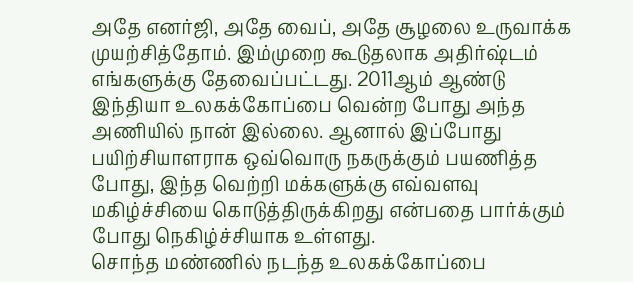அதே எனர்ஜி, அதே வைப், அதே சூழலை உருவாக்க முயற்சித்தோம். இம்முறை கூடுதலாக அதிர்ஷ்டம் எங்களுக்கு தேவைப்பட்டது. 2011ஆம் ஆண்டு இந்தியா உலகக்கோப்பை வென்ற போது அந்த அணியில் நான் இல்லை. ஆனால் இப்போது பயிற்சியாளராக ஒவ்வொரு நகருக்கும் பயணித்த போது, இந்த வெற்றி மக்களுக்கு எவ்வளவு மகிழ்ச்சியை கொடுத்திருக்கிறது என்பதை பார்க்கும் போது நெகிழ்ச்சியாக உள்ளது.
சொந்த மண்ணில் நடந்த உலகக்கோப்பை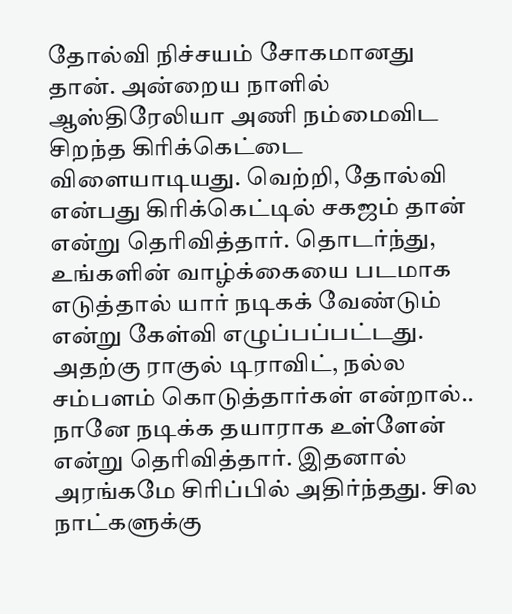தோல்வி நிச்சயம் சோகமானது தான். அன்றைய நாளில் ஆஸ்திரேலியா அணி நம்மைவிட சிறந்த கிரிக்கெட்டை விளையாடியது. வெற்றி, தோல்வி என்பது கிரிக்கெட்டில் சகஜம் தான் என்று தெரிவித்தார். தொடர்ந்து, உங்களின் வாழ்க்கையை படமாக எடுத்தால் யார் நடிகக் வேண்டும் என்று கேள்வி எழுப்பப்பட்டது.
அதற்கு ராகுல் டிராவிட், நல்ல சம்பளம் கொடுத்தார்கள் என்றால்.. நானே நடிக்க தயாராக உள்ளேன் என்று தெரிவித்தார். இதனால் அரங்கமே சிரிப்பில் அதிர்ந்தது. சில நாட்களுக்கு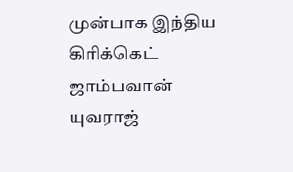முன்பாக இந்திய கிரிக்கெட் ஜாம்பவான் யுவராஜ்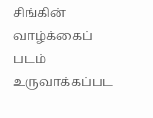சிங்கின் வாழ்க்கைப் படம் உருவாக்கப்பட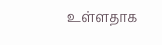உள்ளதாக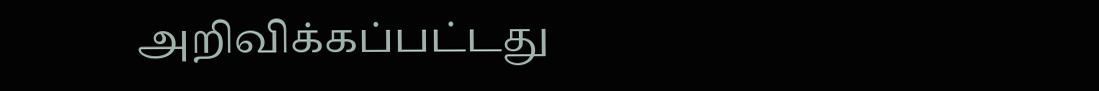அறிவிக்கப்பட்டது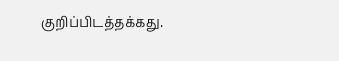குறிப்பிடத்தக்கது.